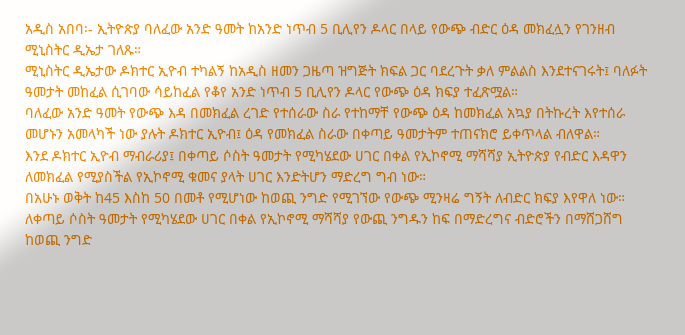አዲስ አበባ፡- ኢትዮጵያ ባለፈው አንድ ዓመት ከአንድ ነጥብ 5 ቢሊየን ዶላር በላይ የውጭ ብድር ዕዳ መክፈሏን የገንዘብ ሚኒስትር ዲኤታ ገለጹ።
ሚኒስትር ዲኤታው ዶክተር ኢዮብ ተካልኝ ከአዲስ ዘመን ጋዜጣ ዝግጅት ክፍል ጋር ባደረጉት ቃለ ምልልስ እንደተናገሩት፤ ባለፉት ዓመታት መከፈል ሲገባው ሳይከፈል የቆየ አንድ ነጥብ 5 ቢሊየን ዶላር የውጭ ዕዳ ክፍያ ተፈጽሟል።
ባለፈው አንድ ዓመት የውጭ እዳ በመክፈል ረገድ የተሰራው ስራ የተከማቸ የውጭ ዕዳ ከመክፈል አኳያ በትኩረት እየተሰራ መሆኑን አመላካች ነው ያሉት ዶክተር ኢዮብ፤ ዕዳ የመክፈል ስራው በቀጣይ ዓመታትም ተጠናክሮ ይቀጥላል ብለዋል።
እንደ ዶክተር ኢዮብ ማብራሪያ፤ በቀጣይ ሶስት ዓመታት የሚካሄደው ሀገር በቀል የኢኮኖሚ ማሻሻያ ኢትዮጵያ የብድር እዳዋን ለመክፈል የሚያስችል የኢኮኖሚ ቁመና ያላት ሀገር እንድትሆን ማድረግ ግብ ነው።
በአሁኑ ወቅት ከ45 እስከ 50 በመቶ የሚሆነው ከወጪ ንግድ የሚገኘው የውጭ ሚንዛሬ ግኝት ለብድር ክፍያ እየዋለ ነው። ለቀጣይ ሶስት ዓመታት የሚካሄደው ሀገር በቀል የኢኮኖሚ ማሻሻያ የውጪ ንግዱን ከፍ በማድረግና ብድሮችን በማሸጋሸግ ከወጪ ንግድ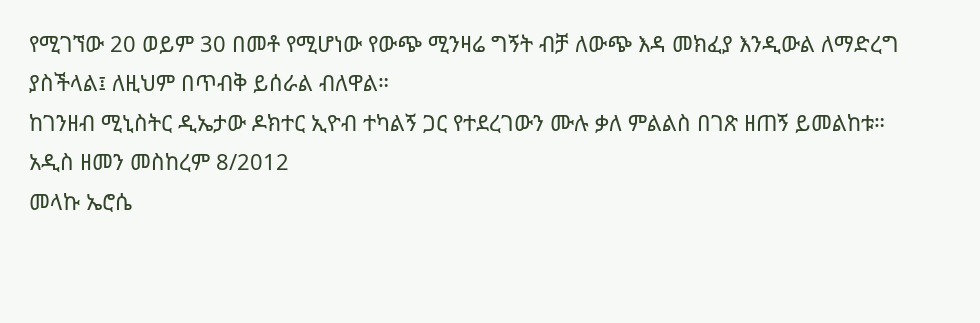የሚገኘው 20 ወይም 30 በመቶ የሚሆነው የውጭ ሚንዛሬ ግኝት ብቻ ለውጭ እዳ መክፈያ እንዲውል ለማድረግ ያስችላል፤ ለዚህም በጥብቅ ይሰራል ብለዋል።
ከገንዘብ ሚኒስትር ዲኤታው ዶክተር ኢዮብ ተካልኝ ጋር የተደረገውን ሙሉ ቃለ ምልልስ በገጽ ዘጠኝ ይመልከቱ።
አዲስ ዘመን መስከረም 8/2012
መላኩ ኤሮሴ